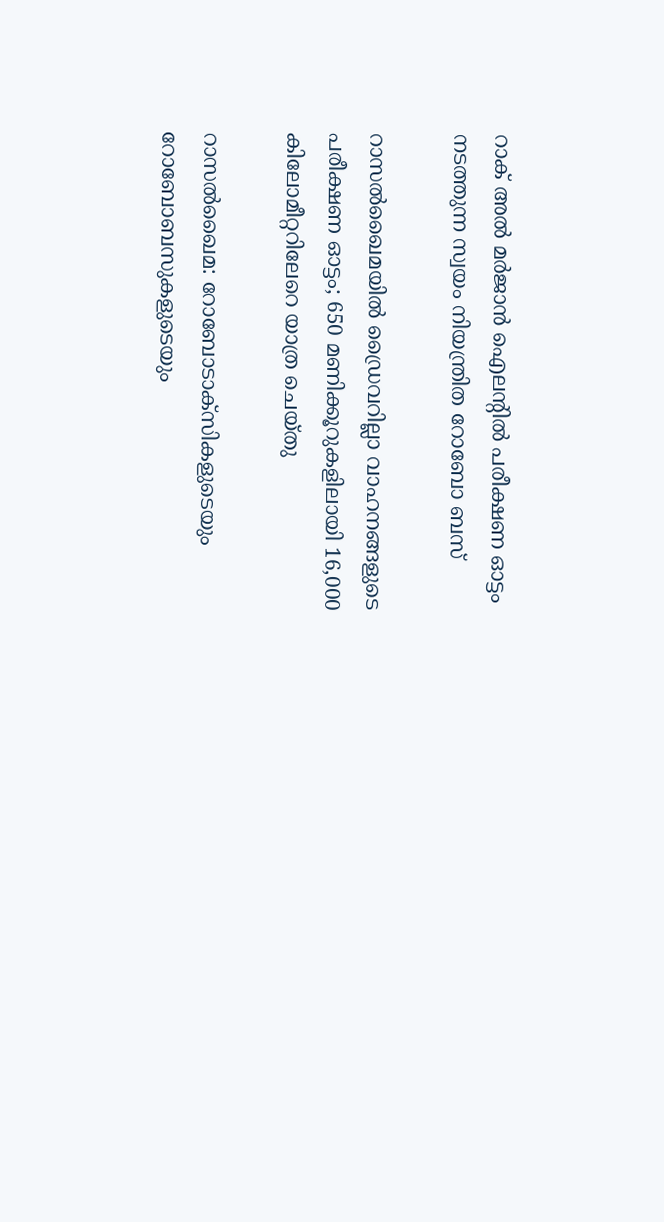റാക് അല്‍ മര്‍ജാന്‍ ഐലന്‍റില്‍ പരീക്ഷണ ഓട്ടം നടത്തുന്ന സ്വയം നിയന്ത്രിത റോബോ ബസ്

റാസൽഖൈമയിൽ ഡ്രൈവറില്ലാ വാഹനങ്ങളുടെ പരീക്ഷണ ഓട്ടം; 650 മണിക്കൂറുകളിലായി 16,000 കിലോമീറ്ററിലേറെ യാത്ര ചെയ്തു

റാസല്‍ഖൈമ: റോബോടാക്‌സികളുടെയും റോബോബസുകളുടെയും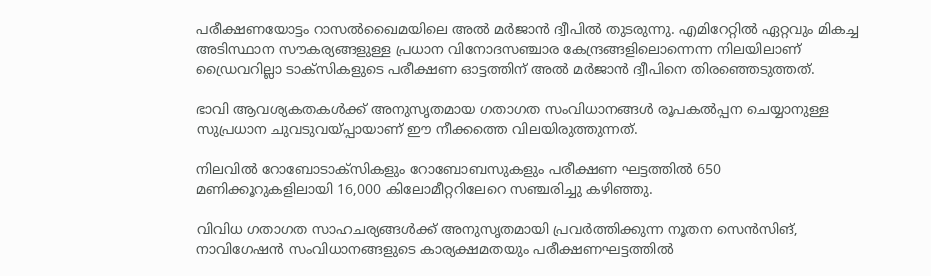പരീക്ഷണയോട്ടം റാസൽഖൈമയിലെ അല്‍ മര്‍ജാന്‍ ദ്വീപില്‍ തുടരുന്നു. എമിറേറ്റിൽ ഏറ്റവും മികച്ച അടിസ്ഥാന സൗകര്യങ്ങളുള്ള പ്രധാന വിനോദസഞ്ചാര കേന്ദ്രങ്ങളിലൊന്നെന്ന നിലയിലാണ് ഡ്രൈവറില്ലാ ടാക്സികളുടെ പരീക്ഷണ ഓട്ടത്തിന് അല്‍ മര്‍ജാൻ ദ്വീപിനെ തിരഞ്ഞെടുത്തത്.

ഭാവി ആവശ്യകതകള്‍ക്ക് അനുസൃതമായ ഗതാഗത സംവിധാനങ്ങൾ രൂപകൽപ്പന ചെയ്യാനുള്ള സുപ്രധാന ചുവടുവയ്പ്പായാണ് ഈ നീക്കത്തെ വിലയിരുത്തുന്നത്.

നിലവില്‍ റോബോടാക്‌സികളും റോബോബസുകളും പരീക്ഷണ ഘട്ടത്തില്‍ 650 മണിക്കൂറുകളിലായി 16,000 കിലോമീറ്ററിലേറെ സഞ്ചരിച്ചു കഴിഞ്ഞു.

വിവിധ ഗതാഗത സാഹചര്യങ്ങള്‍ക്ക് അനുസൃതമായി പ്രവര്‍ത്തിക്കുന്ന നൂതന സെന്‍സിങ്, നാവിഗേഷന്‍ സംവിധാനങ്ങളുടെ കാര്യക്ഷമതയും പരീക്ഷണഘട്ടത്തില്‍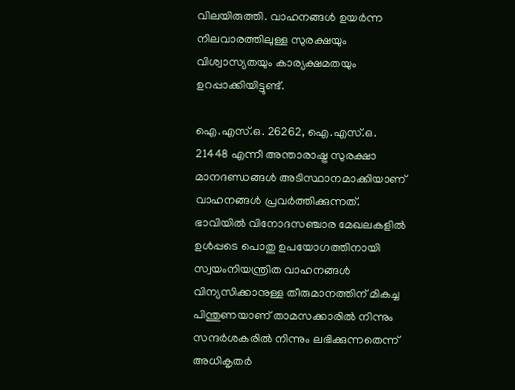വിലയിരുത്തി. വാഹനങ്ങള്‍ ഉയര്‍ന്ന നിലവാരത്തിലുള്ള സുരക്ഷയും വിശ്വാസ്യതയും കാര്യക്ഷമതയും ഉറപ്പാക്കിയിട്ടുണ്ട്.

ഐ.എസ്.ഒ. 26262, ഐ.എസ്.ഒ. 21448 എന്നീ അന്താരാഷ്ട്ര സുരക്ഷാ മാനദണ്ഡങ്ങള്‍ അടിസ്ഥാനമാക്കിയാണ് വാഹനങ്ങള്‍ പ്രവര്‍ത്തിക്കുന്നത്. ഭാവിയില്‍ വിനോദസഞ്ചാര മേഖലകളില്‍ ഉള്‍പ്പടെ പൊതു ഉപയോഗത്തിനായി സ്വയംനിയന്ത്രിത വാഹനങ്ങള്‍ വിന്യസിക്കാനുള്ള തീരുമാനത്തിന് മികച്ച പിന്തുണയാണ് താമസക്കാരില്‍ നിന്നും സന്ദര്‍ശകരില്‍ നിന്നും ലഭിക്കുന്നതെന്ന് അധികൃതർ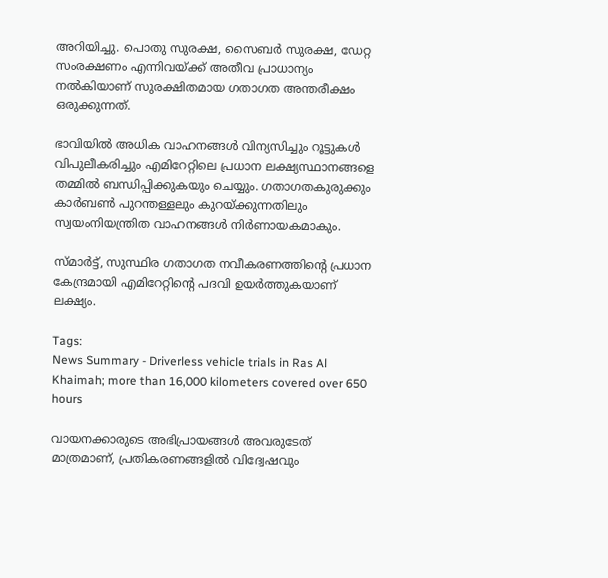അറിയിച്ചു. പൊതു സുരക്ഷ, സൈബര്‍ സുരക്ഷ, ഡേറ്റ സംരക്ഷണം എന്നിവയ്ക്ക് അതീവ പ്രാധാന്യം നല്‍കിയാണ് സുരക്ഷിതമായ ഗതാഗത അന്തരീക്ഷം ഒരുക്കുന്നത്.

ഭാവിയില്‍ അധിക വാഹനങ്ങള്‍ വിന്യസിച്ചും റൂട്ടുകള്‍ വിപുലീകരിച്ചും എമിറേറ്റിലെ പ്രധാന ലക്ഷ്യസ്ഥാനങ്ങളെ തമ്മില്‍ ബന്ധിപ്പിക്കുകയും ചെയ്യും. ഗതാഗതകുരുക്കും കാര്‍ബണ്‍ പുറന്തള്ളലും കുറയ്ക്കുന്നതിലും സ്വയംനിയന്ത്രിത വാഹനങ്ങള്‍ നിര്‍ണായകമാകും.

സ്മാര്‍ട്ട്, സുസ്ഥിര ഗതാഗത നവീകരണത്തിന്‍റെ പ്രധാന കേന്ദ്രമായി എമിറേറ്റിന്‍റെ പദവി ഉയര്‍ത്തുകയാണ് ലക്ഷ്യം.

Tags:
News Summary - Driverless vehicle trials in Ras Al Khaimah; more than 16,000 kilometers covered over 650 hours

വായനക്കാരുടെ അഭിപ്രായങ്ങള്‍ അവരുടേത് മാത്രമാണ്, പ്രതികരണങ്ങളിൽ വിദ്വേഷവും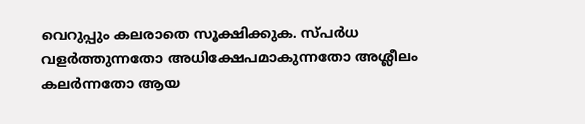വെറുപ്പും കലരാതെ സൂക്ഷിക്കുക. സ്പർധ വളർത്തുന്നതോ അധിക്ഷേപമാകുന്നതോ അശ്ലീലം കലർന്നതോ ആയ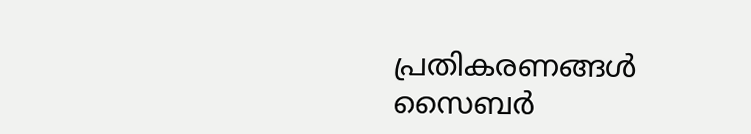പ്രതികരണങ്ങൾ സൈബർ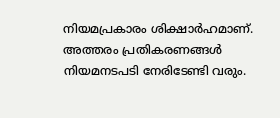നിയമപ്രകാരം ശിക്ഷാർഹമാണ്. അത്തരം പ്രതികരണങ്ങൾ നിയമനടപടി നേരിടേണ്ടി വരും.